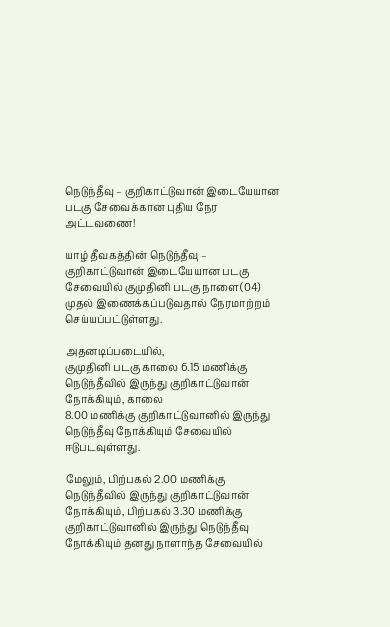நெடுந்தீவு – குறிகாட்டுவான் இடையேயான படகு சேவைக்கான புதிய நேர அட்டவணை!

யாழ் தீவகத்தின் நெடுந்தீவு – குறிகாட்டுவான் இடையேயான படகு சேவையில் குமுதினி படகு நாளை(04) முதல் இணைக்கப்படுவதால் நேரமாற்றம் செய்யப்பட்டுள்ளது.

அதனடிப்படையில்,
குமுதினி படகு காலை 6.15 மணிக்கு நெடுந்தீவில் இருந்து குறிகாட்டுவான் நோக்கியும், காலை
8.00 மணிக்கு குறிகாட்டுவானில் இருந்து நெடுந்தீவு நோக்கியும் சேவையில் ஈடுபடவுள்ளது.

மேலும், பிற்பகல் 2.00 மணிக்கு நெடுந்தீவில் இருந்து குறிகாட்டுவான் நோக்கியும், பிற்பகல் 3.30 மணிக்கு குறிகாட்டுவானில் இருந்து நெடுந்தீவு நோக்கியும் தனது நாளாந்த சேவையில்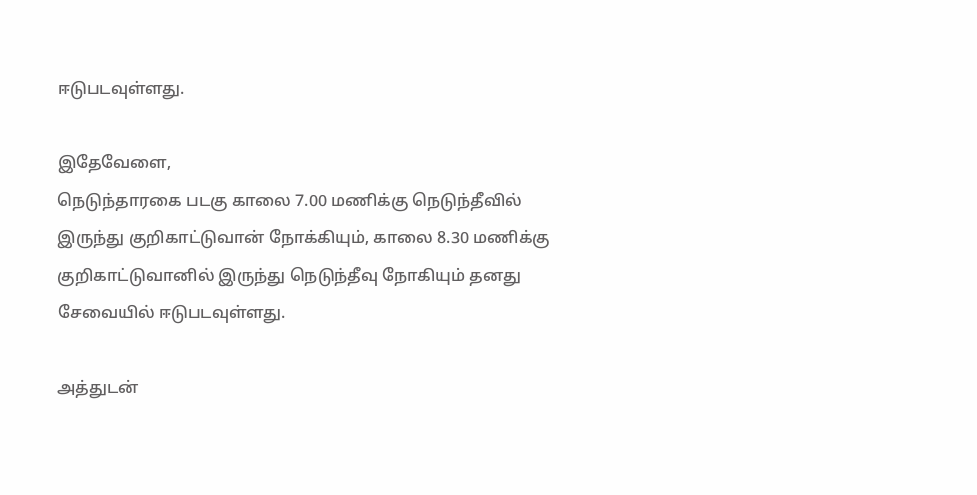ஈடுபடவுள்ளது.

இதேவேளை,
நெடுந்தாரகை படகு காலை 7.00 மணிக்கு நெடுந்தீவில் இருந்து குறிகாட்டுவான் நோக்கியும், காலை 8.30 மணிக்கு குறிகாட்டுவானில் இருந்து நெடுந்தீவு நோகியும் தனது சேவையில் ஈடுபடவுள்ளது.

அத்துடன்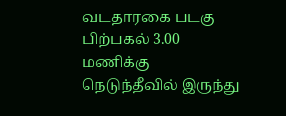வடதாரகை படகு பிற்பகல் 3.00 மணிக்கு நெடுந்தீவில் இருந்து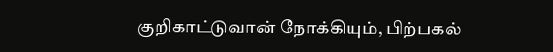குறிகாட்டுவான் நோக்கியும், பிற்பகல்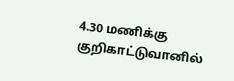4.30 மணிக்கு குறிகாட்டுவானில்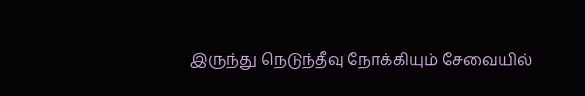இருந்து நெடுந்தீவு நோக்கியும் சேவையில்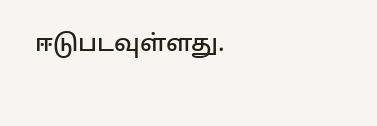ஈடுபடவுள்ளது.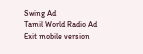Swing Ad
Tamil World Radio Ad
Exit mobile version